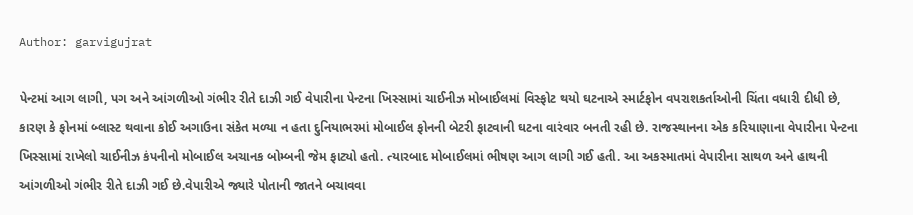Author: garvigujrat

પેન્ટમાં આગ લાગી, પગ અને આંગળીઓ ગંભીર રીતે દાઝી ગઈ વેપારીના પેન્ટના ખિસ્સામાં ચાઈનીઝ મોબાઈલમાં વિસ્ફોટ થયો ઘટનાએ સ્માર્ટફોન વપરાશકર્તાઓની ચિંતા વધારી દીધી છે, કારણ કે ફોનમાં બ્લાસ્ટ થવાના કોઈ અગાઉના સંકેત મળ્યા ન હતા દુનિયાભરમાં મોબાઈલ ફોનની બેટરી ફાટવાની ઘટના વારંવાર બનતી રહી છે. રાજસ્થાનના એક કરિયાણાના વેપારીના પેન્ટના ખિસ્સામાં રાખેલો ચાઈનીઝ કંપનીનો મોબાઈલ અચાનક બોમ્બની જેમ ફાટ્યો હતો. ત્યારબાદ મોબાઈલમાં ભીષણ આગ લાગી ગઈ હતી. આ અકસ્માતમાં વેપારીના સાથળ અને હાથની આંગળીઓ ગંભીર રીતે દાઝી ગઈ છે.વેપારીએ જ્યારે પોતાની જાતને બચાવવા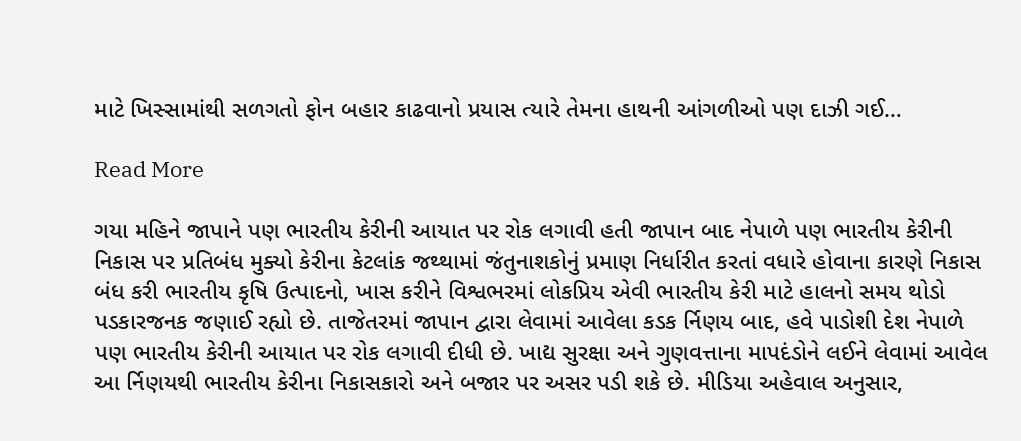માટે ખિસ્સામાંથી સળગતો ફોન બહાર કાઢવાનો પ્રયાસ ત્યારે તેમના હાથની આંગળીઓ પણ દાઝી ગઈ…

Read More

ગયા મહિને જાપાને પણ ભારતીય કેરીની આયાત પર રોક લગાવી હતી જાપાન બાદ નેપાળે પણ ભારતીય કેરીની નિકાસ પર પ્રતિબંધ મુક્યો કેરીના કેટલાંક જથ્થામાં જંતુનાશકોનું પ્રમાણ નિર્ધારીત કરતાં વધારે હોવાના કારણે નિકાસ બંધ કરી ભારતીય કૃષિ ઉત્પાદનો, ખાસ કરીને વિશ્વભરમાં લોકપ્રિય એવી ભારતીય કેરી માટે હાલનો સમય થોડો પડકારજનક જણાઈ રહ્યો છે. તાજેતરમાં જાપાન દ્વારા લેવામાં આવેલા કડક ર્નિણય બાદ, હવે પાડોશી દેશ નેપાળે પણ ભારતીય કેરીની આયાત પર રોક લગાવી દીધી છે. ખાદ્ય સુરક્ષા અને ગુણવત્તાના માપદંડોને લઈને લેવામાં આવેલ આ ર્નિણયથી ભારતીય કેરીના નિકાસકારો અને બજાર પર અસર પડી શકે છે. મીડિયા અહેવાલ અનુસાર,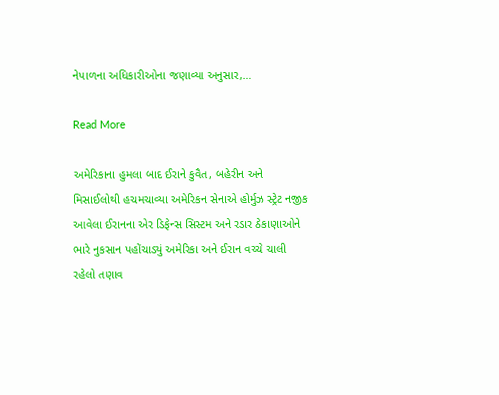નેપાળના અધિકારીઓના જણાવ્યા અનુસાર,…

Read More

અમેરિકાના હુમલા બાદ ઈરાને કુવૈત, બહેરીન અને મિસાઈલોથી હચમચાવ્યા અમેરિકન સેનાએ હોર્મુઝ સ્ટ્રેટ નજીક આવેલા ઈરાનના એર ડિફેન્સ સિસ્ટમ અને રડાર ઠેકાણાઓને ભારે નુકસાન પહોંચાડ્યું અમેરિકા અને ઈરાન વચ્ચે ચાલી રહેલો તણાવ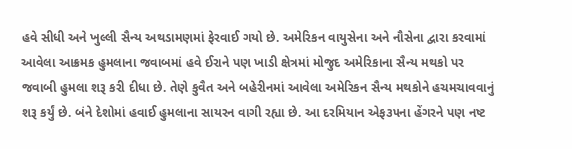હવે સીધી અને ખુલ્લી સૈન્ય અથડામણમાં ફેરવાઈ ગયો છે. અમેરિકન વાયુસેના અને નૌસેના દ્વારા કરવામાં આવેલા આક્રમક હુમલાના જવાબમાં હવે ઈરાને પણ ખાડી ક્ષેત્રમાં મોજુદ અમેરિકાના સૈન્ય મથકો પર જવાબી હુમલા શરૂ કરી દીધા છે. તેણે કુવૈત અને બહેરીનમાં આવેલા અમેરિકન સૈન્ય મથકોને હચમચાવવાનું શરૂ કર્યું છે. બંને દેશોમાં હવાઈ હુમલાના સાયરન વાગી રહ્યા છે. આ દરમિયાન એફ૩૫ના હેંગરને પણ નષ્ટ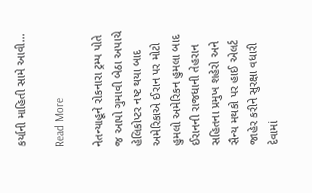કર્યાની માહિતી સામે આવી…

Read More

નેતન્યાહૂને રોકનારા ટ્રમ્પ પોતે જ આપો ગુમાવી બેઠા અપાચે હેલિકોપ્ટર નષ્ટ થયા બાદ અમેરિકાએ ઈરાન પર મોટો હુમલો અમેરિકન હુમલા બાદ ઈરાનની રાજધાની તેહરાન સહિતના પ્રમુખ શહેરો અને સૈન્ય મથકો પર હાઈ એલર્ટ જાહેર કરીને સુરક્ષા વધારી દેવામાં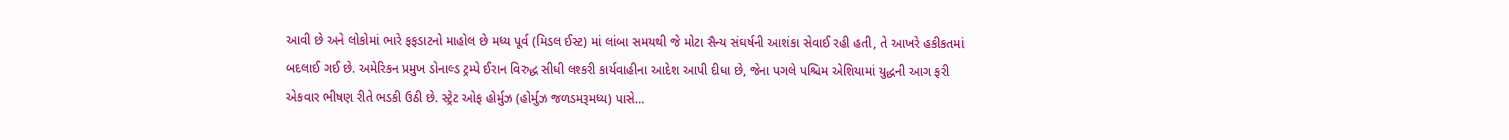આવી છે અને લોકોમાં ભારે ફફડાટનો માહોલ છે મધ્ય પૂર્વ (મિડલ ઈસ્ટ) માં લાંબા સમયથી જે મોટા સૈન્ય સંઘર્ષની આશંકા સેવાઈ રહી હતી, તે આખરે હકીકતમાં બદલાઈ ગઈ છે. અમેરિકન પ્રમુખ ડોનાલ્ડ ટ્રમ્પે ઈરાન વિરુદ્ધ સીધી લશ્કરી કાર્યવાહીના આદેશ આપી દીધા છે, જેના પગલે પશ્ચિમ એશિયામાં યુદ્ધની આગ ફરી એકવાર ભીષણ રીતે ભડકી ઉઠી છે. સ્ટ્રેટ ઓફ હોર્મુઝ (હોર્મુઝ જળડમરૂમધ્ય) પાસે…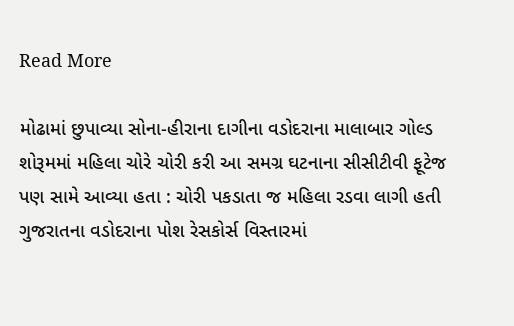Read More

મોઢામાં છુપાવ્યા સોના-હીરાના દાગીના વડોદરાના માલાબાર ગોલ્ડ શોરૂમમાં મહિલા ચોરે ચોરી કરી આ સમગ્ર ઘટનાના સીસીટીવી ફૂટેજ પણ સામે આવ્યા હતા : ચોરી પકડાતા જ મહિલા રડવા લાગી હતી ગુજરાતના વડોદરાના પોશ રેસકોર્સ વિસ્તારમાં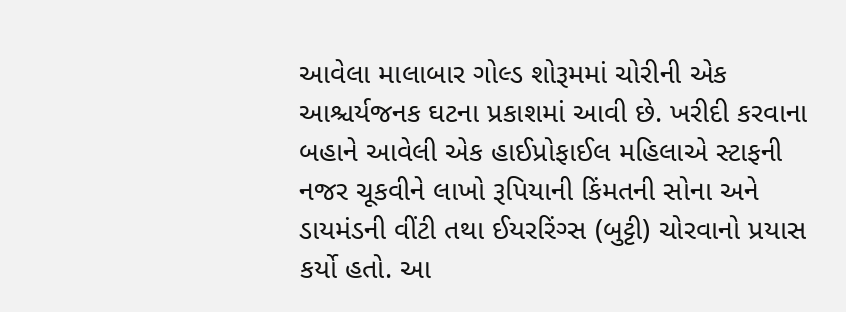આવેલા માલાબાર ગોલ્ડ શોરૂમમાં ચોરીની એક આશ્ચર્યજનક ઘટના પ્રકાશમાં આવી છે. ખરીદી કરવાના બહાને આવેલી એક હાઈપ્રોફાઈલ મહિલાએ સ્ટાફની નજર ચૂકવીને લાખો રૂપિયાની કિંમતની સોના અને ડાયમંડની વીંટી તથા ઈયરરિંગ્સ (બુટ્ટી) ચોરવાનો પ્રયાસ કર્યો હતો. આ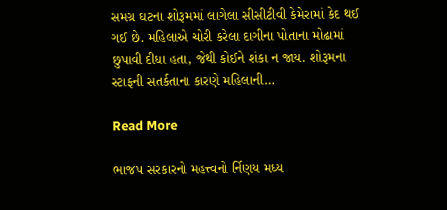સમગ્ર ઘટના શોરૂમમાં લાગેલા સીસીટીવી કેમેરામાં કેદ થઈ ગઈ છે. મહિલાએ ચોરી કરેલા દાગીના પોતાના મોઢામાં છુપાવી દીધા હતા, જેથી કોઈને શંકા ન જાય. શોરૂમના સ્ટાફની સતર્કતાના કારણે મહિલાની…

Read More

ભાજપ સરકારનો મહત્ત્વનો ર્નિણય મધ્ય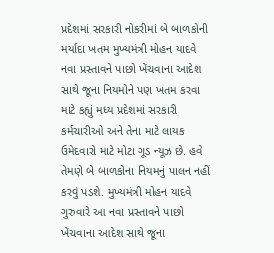પ્રદેશમાં સરકારી નોકરીમાં બે બાળકોની મર્યાદા ખતમ મુખ્યમંત્રી મોહન યાદવે નવા પ્રસ્તાવને પાછો ખેંચવાના આદેશ સાથે જૂના નિયમોને પણ ખતમ કરવા માટે કહ્યું મધ્ય પ્રદેશમાં સરકારી કર્મચારીઓ અને તેના માટે લાયક ઉમેદવારો માટે મોટા ગૂડ ન્યૂઝ છે. હવે તેમણે બે બાળકોના નિયમનું પાલન નહીં કરવું પડશે. મુખ્યમંત્રી મોહન યાદવે ગુરુવારે આ નવા પ્રસ્તાવને પાછો ખેંચવાના આદેશ સાથે જૂના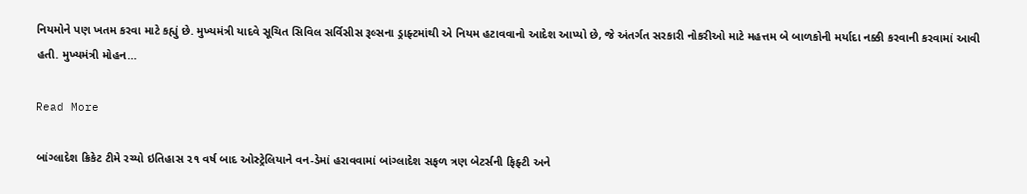નિયમોને પણ ખતમ કરવા માટે કહ્યું છે. મુખ્યમંત્રી યાદવે સૂચિત સિવિલ સર્વિસીસ રૂલ્સના ડ્રાફ્ટમાંથી એ નિયમ હટાવવાનો આદેશ આપ્યો છે, જે અંતર્ગત સરકારી નોકરીઓ માટે મહત્તમ બે બાળકોની મર્યાદા નક્કી કરવાની કરવામાં આવી હતી. મુખ્યમંત્રી મોહન…

Read More

બાંગ્લાદેશ ક્રિકેટ ટીમે રચ્યો ઇતિહાસ ૨૧ વર્ષ બાદ ઓસ્ટ્રેલિયાને વન-ડેમાં હરાવવામાં બાંગ્લાદેશ સફળ ત્રણ બેટર્સની ફિફ્ટી અને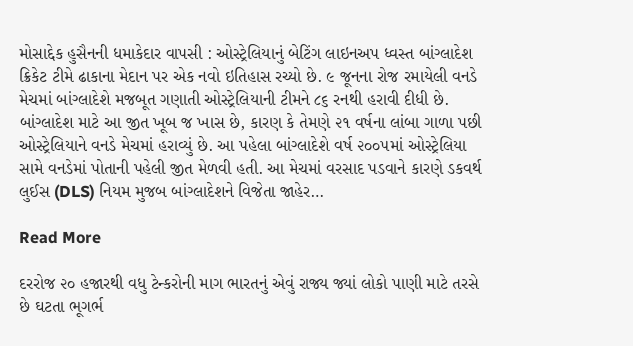મોસાદ્દેક હુસૈનની ધમાકેદાર વાપસી : ઓસ્ટ્રેલિયાનું બેટિંગ લાઇનઅપ ધ્વસ્ત બાંગ્લાદેશ ક્રિકેટ ટીમે ઢાકાના મેદાન પર એક નવો ઇતિહાસ રચ્યો છે. ૯ જૂનના રોજ રમાયેલી વનડે મેચમાં બાંગ્લાદેશે મજબૂત ગણાતી ઓસ્ટ્રેલિયાની ટીમને ૮૬ રનથી હરાવી દીધી છે. બાંગ્લાદેશ માટે આ જીત ખૂબ જ ખાસ છે, કારણ કે તેમણે ૨૧ વર્ષના લાંબા ગાળા પછી ઓસ્ટ્રેલિયાને વનડે મેચમાં હરાવ્યું છે. આ પહેલા બાંગ્લાદેશે વર્ષ ૨૦૦૫માં ઓસ્ટ્રેલિયા સામે વનડેમાં પોતાની પહેલી જીત મેળવી હતી. આ મેચમાં વરસાદ પડવાને કારણે ડકવર્થ લુઈસ (DLS) નિયમ મુજબ બાંગ્લાદેશને વિજેતા જાહેર…

Read More

દરરોજ ૨૦ હજારથી વધુ ટેન્કરોની માગ ભારતનું એવું રાજ્ય જ્યાં લોકો પાણી માટે તરસે છે ઘટતા ભૂગર્ભ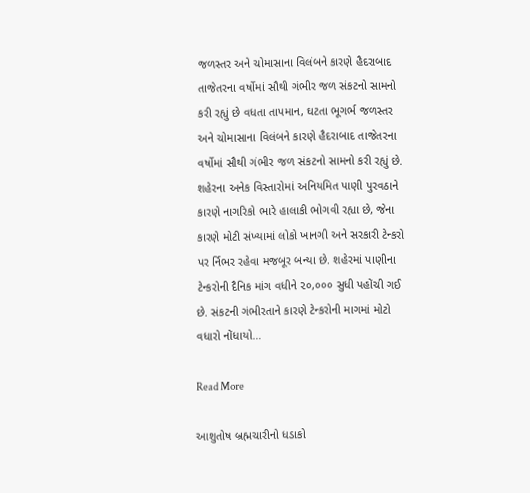જળસ્તર અને ચોમાસાના વિલંબને કારણે હૈદરાબાદ તાજેતરના વર્ષોમાં સૌથી ગંભીર જળ સંકટનો સામનો કરી રહ્યું છે વધતા તાપમાન, ઘટતા ભૂગર્ભ જળસ્તર અને ચોમાસાના વિલંબને કારણે હૈદરાબાદ તાજેતરના વર્ષોમાં સૌથી ગંભીર જળ સંકટનો સામનો કરી રહ્યું છે. શહેરના અનેક વિસ્તારોમાં અનિયમિત પાણી પુરવઠાને કારણે નાગરિકો ભારે હાલાકી ભોગવી રહ્યા છે, જેના કારણે મોટી સંખ્યામાં લોકો ખાનગી અને સરકારી ટેન્કરો પર ર્નિભર રહેવા મજબૂર બન્યા છે. શહેરમાં પાણીના ટેન્કરોની દૈનિક માંગ વધીને ૨૦,૦૦૦ સુધી પહોંચી ગઈ છે. સંકટની ગંભીરતાને કારણે ટેન્કરોની માગમાં મોટો વધારો નોંધાયો…

Read More

આશુતોષ બ્રહ્મચારીનો ધડાકો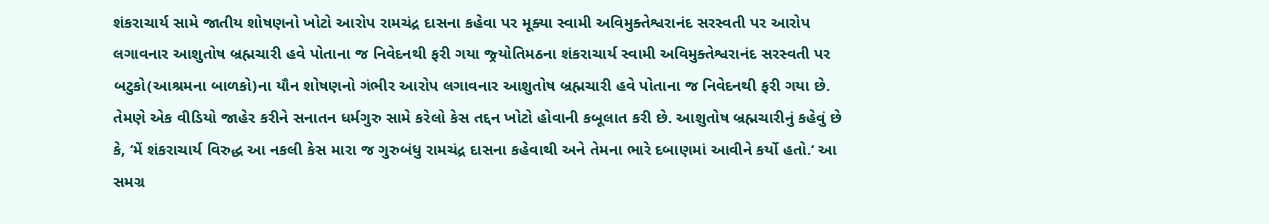શંકરાચાર્ય સામે જાતીય શોષણનો ખોટો આરોપ રામચંદ્ર દાસના કહેવા પર મૂક્યા સ્વામી અવિમુક્તેશ્વરાનંદ સરસ્વતી પર આરોપ લગાવનાર આશુતોષ બ્રહ્મચારી હવે પોતાના જ નિવેદનથી ફરી ગયા જ્ર્યોતિમઠના શંકરાચાર્ય સ્વામી અવિમુક્તેશ્વરાનંદ સરસ્વતી પર બટુકો(આશ્રમના બાળકો)ના યૌન શોષણનો ગંભીર આરોપ લગાવનાર આશુતોષ બ્રહ્મચારી હવે પોતાના જ નિવેદનથી ફરી ગયા છે. તેમણે એક વીડિયો જાહેર કરીને સનાતન ધર્મગુરુ સામે કરેલો કેસ તદ્દન ખોટો હોવાની કબૂલાત કરી છે. આશુતોષ બ્રહ્મચારીનું કહેવું છે કે, ‘મેં શંકરાચાર્ય વિરુદ્ધ આ નકલી કેસ મારા જ ગુરુબંધુ રામચંદ્ર દાસના કહેવાથી અને તેમના ભારે દબાણમાં આવીને કર્યો હતો.‘ આ સમગ્ર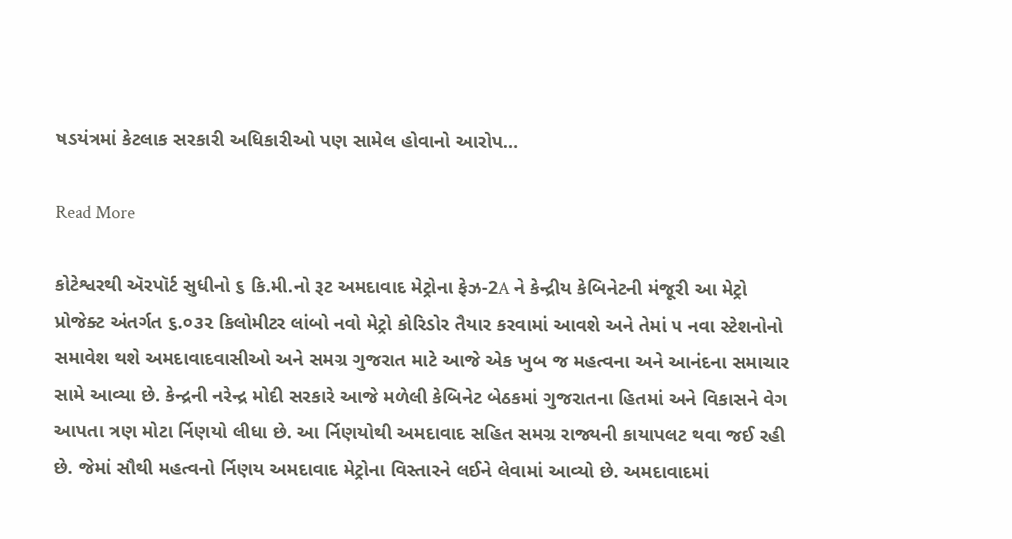ષડયંત્રમાં કેટલાક સરકારી અધિકારીઓ પણ સામેલ હોવાનો આરોપ…

Read More

કોટેશ્વરથી ઍરપૉર્ટ સુધીનો ૬ કિ.મી.નો રૂટ અમદાવાદ મેટ્રોના ફેઝ-2A ને કેન્દ્રીય કેબિનેટની મંજૂરી આ મેટ્રો પ્રોજેક્ટ અંતર્ગત ૬.૦૩૨ કિલોમીટર લાંબો નવો મેટ્રો કોરિડોર તૈયાર કરવામાં આવશે અને તેમાં ૫ નવા સ્ટેશનોનો સમાવેશ થશે અમદાવાદવાસીઓ અને સમગ્ર ગુજરાત માટે આજે એક ખુબ જ મહત્વના અને આનંદના સમાચાર સામે આવ્યા છે. કેન્દ્રની નરેન્દ્ર મોદી સરકારે આજે મળેલી કેબિનેટ બેઠકમાં ગુજરાતના હિતમાં અને વિકાસને વેગ આપતા ત્રણ મોટા ર્નિણયો લીધા છે. આ ર્નિણયોથી અમદાવાદ સહિત સમગ્ર રાજ્યની કાયાપલટ થવા જઈ રહી છે. જેમાં સૌથી મહત્વનો ર્નિણય અમદાવાદ મેટ્રોના વિસ્તારને લઈને લેવામાં આવ્યો છે. અમદાવાદમાં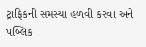ટ્રાફિકની સમસ્યા હળવી કરવા અને પબ્લિક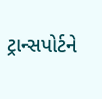ટ્રાન્સપોર્ટને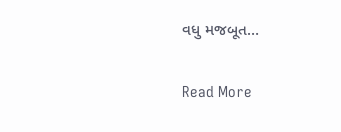વધુ મજબૂત…

Read More